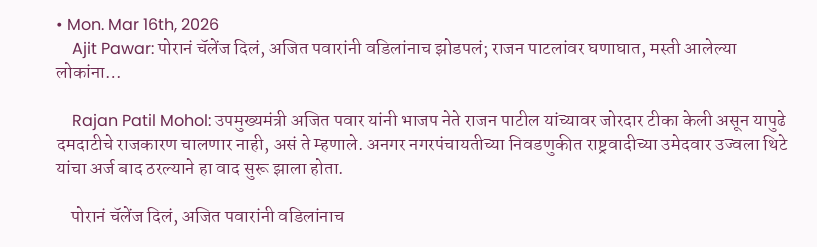• Mon. Mar 16th, 2026
    Ajit Pawar: पोरानं चॅलेंज दिलं, अजित पवारांनी वडिलांनाच झोडपलं; राजन पाटलांवर घणाघात, मस्ती आलेल्या लोकांना…

    Rajan Patil Mohol: उपमुख्यमंत्री अजित पवार यांनी भाजप नेते राजन पाटील यांच्यावर जोरदार टीका केली असून यापुढे दमदाटीचे राजकारण चालणार नाही, असं ते म्हणाले. अनगर नगरपंचायतीच्या निवडणुकीत राष्ट्रवादीच्या उमेदवार उज्वला थिटे यांचा अर्ज बाद ठरल्याने हा वाद सुरू झाला होता.

    पोरानं चॅलेंज दिलं, अजित पवारांनी वडिलांनाच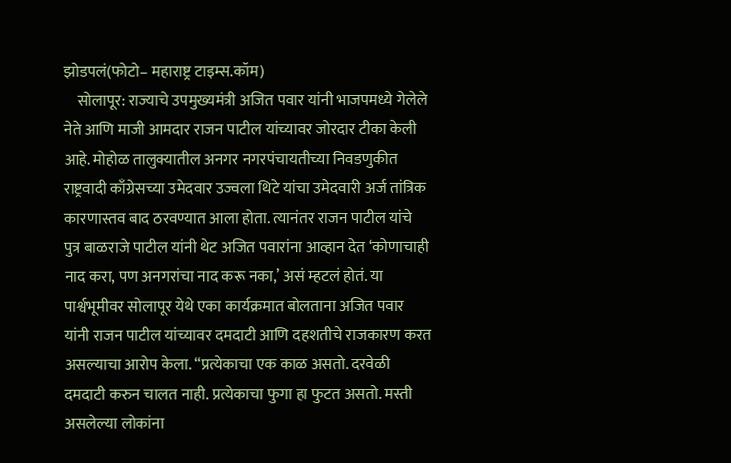झोडपलं(फोटो– महाराष्ट्र टाइम्स.कॉम)
    सोलापूर: राज्याचे उपमुख्यमंत्री अजित पवार यांनी भाजपमध्ये गेलेले नेते आणि माजी आमदार राजन पाटील यांच्यावर जोरदार टीका केली आहे. मोहोळ तालुक्यातील अनगर नगरपंचायतीच्या निवडणुकीत राष्ट्रवादी काँग्रेसच्या उमेदवार उज्वला थिटे यांचा उमेदवारी अर्ज तांत्रिक कारणास्तव बाद ठरवण्यात आला होता. त्यानंतर राजन पाटील यांचे पुत्र बाळराजे पाटील यांनी थेट अजित पवारांना आव्हान देत ‘कोणाचाही नाद करा, पण अनगरांचा नाद करू नका,’ असं म्हटलं होतं. या पार्श्वभूमीवर सोलापूर येथे एका कार्यक्रमात बोलताना अजित पवार यांनी राजन पाटील यांच्यावर दमदाटी आणि दहशतीचे राजकारण करत असल्याचा आरोप केला. “प्रत्येकाचा एक काळ असतो. दरवेळी दमदाटी करुन चालत नाही. प्रत्येकाचा फुगा हा फुटत असतो. मस्ती असलेल्या लोकांना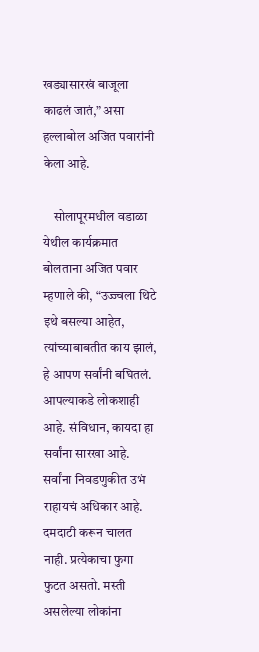खड्यासारखं बाजूला काढलं जातं,” असा हल्लाबोल अजित पवारांनी केला आहे.

    सोलापूरमधील वडाळा येथील कार्यक्रमात बोलताना अजित पवार म्हणाले की, “उज्ज्वला थिटे इथे बसल्या आहेत, त्यांच्याबाबतीत काय झालं, हे आपण सर्वांनी बघितलं. आपल्याकडे लोकशाही आहे. संविधान, कायदा हा सर्वांना सारखा आहे. सर्वांना निवडणुकीत उभं राहायचं अधिकार आहे. दमदाटी करून चालत नाही. प्रत्येकाचा फुगा फुटत असतो. मस्ती असलेल्या लोकांना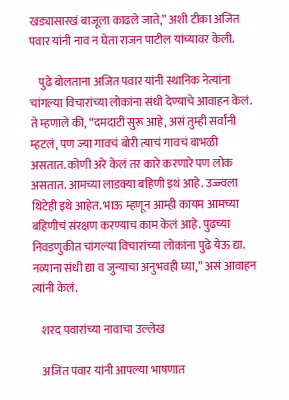खड्यासारखं बाजूला काढले जाते,” अशी टीका अजित पवार यांनी नाव न घेता राजन पाटील यांच्यावर केली.

    पुढे बोलताना अजित पवार यांनी स्थानिक नेत्यांना चांगल्या विचारांच्या लोकांना संधी देण्याचे आवाहन केलं. ते म्हणाले की, “दमदाटी सुरू आहे, असं तुम्ही सर्वांनी म्हटलं, पण ज्या गावचं बोरी त्याचं गावचं बाभळी असतात. कोणी अरे केलं तर कारे करणारे पण लोक असतात. आमच्या लाडक्या बहिणी इथं आहे. उज्ज्वला थिटेही इथे आहेत. भाऊ म्हणून आम्ही कायम आमच्या बहिणीचं संरक्षण करण्याच काम केलं आहे. पुढच्या निवडणुकीत चांगल्या विचारांच्या लोकांना पुढे येऊ द्या. नव्याना संधी द्या व जुन्याचा अनुभवही घ्या,” असं आवाहन त्यांनी केलं.

    शरद पवारांच्या नावाचा उल्लेख

    अजित पवार यांनी आपल्या भाषणात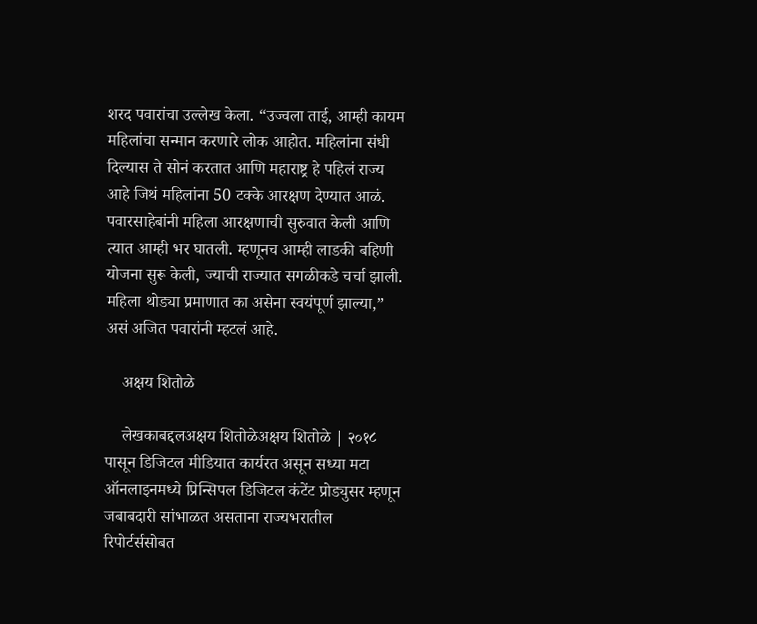शरद पवारांचा उल्लेख केला. “उज्वला ताई, आम्ही कायम महिलांचा सन्मान करणारे लोक आहोत. महिलांना संधी दिल्यास ते सोनं करतात आणि महाराष्ट्र हे पहिलं राज्य आहे जिथं महिलांना 50 टक्के आरक्षण देण्यात आळं. पवारसाहेबांनी महिला आरक्षणाची सुरुवात केली आणि त्यात आम्ही भर घातली. म्हणूनच आम्ही लाडकी बहिणी योजना सुरू केली, ज्याची राज्यात सगळीकडे चर्चा झाली. महिला थोड्या प्रमाणात का असेना स्वयंपूर्ण झाल्या,” असं अजित पवारांनी म्हटलं आहे.

    अक्षय शितोळे

    लेखकाबद्दलअक्षय शितोळेअक्षय शितोळे | २०१८ पासून डिजिटल मीडियात कार्यरत असून सध्या मटा ऑनलाइनमध्ये प्रिन्सिपल डिजिटल कंटेंट प्रोड्युसर म्हणून जबाबदारी सांभाळत असताना राज्यभरातील रिपोर्टर्ससोबत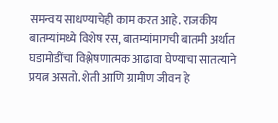समन्वय साधण्याचेही काम करत आहे. राजकीय बातम्यांमध्ये विशेष रस, बातम्यांमागची बातमी अर्थात घडामोडींचा विश्लेषणात्मक आढावा घेण्याचा सातत्याने प्रयत्न असतो. शेती आणि ग्रामीण जीवन हे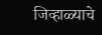जिव्हाळ्याचे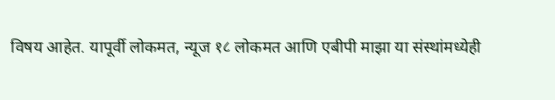विषय आहेत. यापूर्वी लोकमत, न्यूज १८ लोकमत आणि एबीपी माझा या संस्थांमध्येही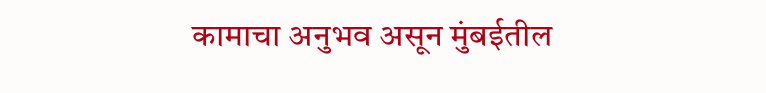कामाचा अनुभव असून मुंबईतील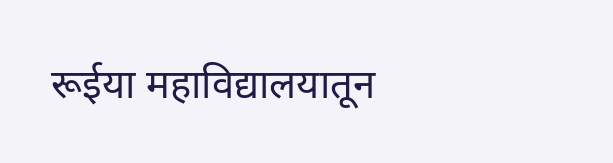रूईया महाविद्यालयातून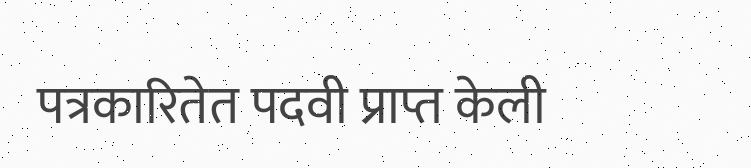पत्रकारितेत पदवी प्राप्त केली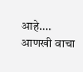आहे.… आणखी वाचा